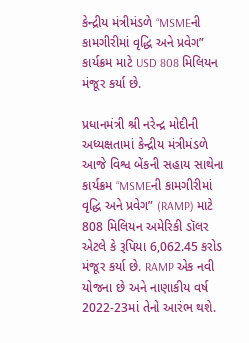કેન્દ્રીય મંત્રીમંડળે “MSMEની કામગીરીમાં વૃદ્ધિ અને પ્રવેગ” કાર્યક્રમ માટે USD 808 મિલિયન મંજૂર કર્યા છે.

પ્રધાનમંત્રી શ્રી નરેન્દ્ર મોદીની અધ્યક્ષતામાં કેન્દ્રીય મંત્રીમંડળે આજે વિશ્વ બેંકની સહાય સાથેના કાર્યક્રમ “MSMEની કામગીરીમાં વૃદ્ધિ અને પ્રવેગ” (RAMP) માટે 808 મિલિયન અમેરિકી ડૉલર એટલે કે રૂપિયા 6,062.45 કરોડ મંજૂર કર્યા છે. RAMP એક નવી યોજના છે અને નાણાકીય વર્ષ 2022-23માં તેનો આરંભ થશે.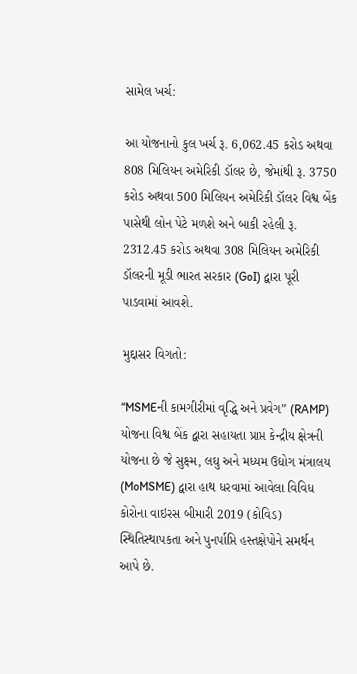સામેલ ખર્ચ:

આ યોજનાનો કુલ ખર્ચ રૂ. 6,062.45 કરોડ અથવા 808 મિલિયન અમેરિકી ડૉલર છે, જેમાંથી રૂ. 3750 કરોડ અથવા 500 મિલિયન અમેરિકી ડૉલર વિશ્વ બેંક પાસેથી લોન પેટે મળશે અને બાકી રહેલી રૂ. 2312.45 કરોડ અથવા 308 મિલિયન અમેરિકી ડૉલરની મૂડી ભારત સરકાર (GoI) દ્વારા પૂરી પાડવામાં આવશે.

મુદ્દાસર વિગતો:

“MSMEની કામગીરીમાં વૃદ્ધિ અને પ્રવેગ” (RAMP) યોજના વિશ્વ બેંક દ્વારા સહાયતા પ્રાપ્ત કેન્દ્રીય ક્ષેત્રની યોજના છે જે સુક્ષ્મ, લઘુ અને મધ્યમ ઉદ્યોગ મંત્રાલય (MoMSME) દ્વારા હાથ ધરવામાં આવેલા વિવિધ કોરોના વાઇરસ બીમારી 2019 (કોવિડ) સ્થિતિસ્થાપકતા અને પુનર્પાપ્તિ હસ્તક્ષેપોને સમર્થન આપે છે.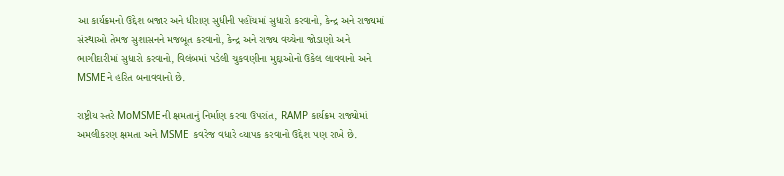આ કાર્યક્રમનો ઉદ્દેશ બજાર અને ધીરાણ સુધીની પહોંચમાં સુધારો કરવાનો, કેન્દ્ર અને રાજ્યમાં સંસ્થાઓ તેમજ સુશાસનને મજબૂત કરવાનો, કેન્દ્ર અને રાજ્ય વચ્ચેના જોડાણો અને ભાગીદારીમાં સુધારો કરવાનો, વિલંબમાં પડેલી ચુકવણીના મુદ્દાઓનો ઉકેલ લાવવાનો અને MSMEને હરિત બનાવવાનો છે.

રાષ્ટ્રીય સ્તરે MoMSMEની ક્ષમતાનું નિર્માણ કરવા ઉપરાંત, RAMP કાર્યક્રમ રાજ્યોમાં અમલીકરણ ક્ષમતા અને MSME કવરેજ વધારે વ્યાપક કરવાનો ઉદ્દેશ પણ રાખે છે.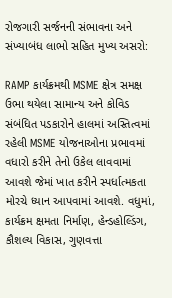રોજગારી સર્જનની સંભાવના અને સંખ્યાબંધ લાભો સહિત મુખ્ય અસરો:

RAMP કાર્યક્રમથી MSME ક્ષેત્ર સમક્ષ ઉભા થયેલા સામાન્ય અને કોવિડ સંબંધિત પડકારોને હાલમાં અસ્તિત્વમાં રહેલી MSME યોજનાઓના પ્રભાવમાં વધારો કરીને તેનો ઉકેલ લાવવામાં આવશે જેમાં ખાત કરીને સ્પર્ધાત્મકતા મોરચે ધ્યાન આપવામાં આવશે. વધુમાં, કાર્યક્રમ ક્ષમતા નિર્માણ, હેન્ડહોલ્ડિંગ, કૌશલ્ય વિકાસ, ગુણવત્તા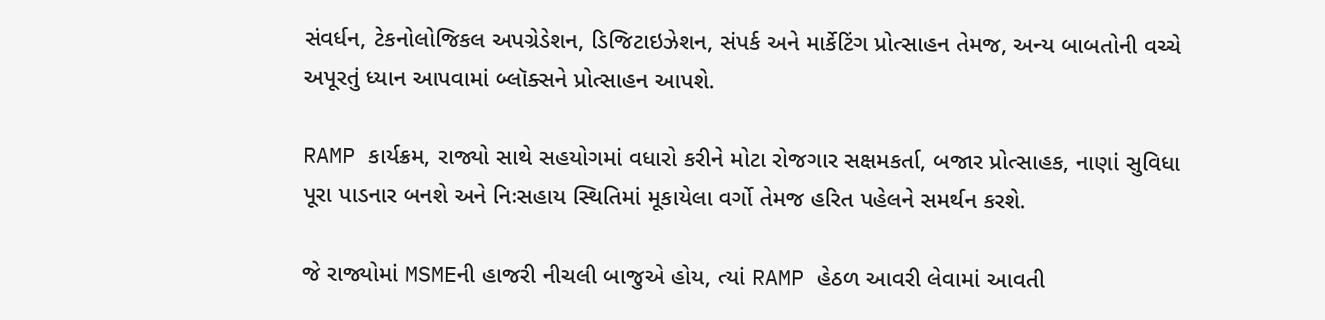સંવર્ધન, ટેકનોલોજિકલ અપગ્રેડેશન, ડિજિટાઇઝેશન, સંપર્ક અને માર્કેટિંગ પ્રોત્સાહન તેમજ, અન્ય બાબતોની વચ્ચે અપૂરતું ધ્યાન આપવામાં બ્લૉક્સને પ્રોત્સાહન આપશે.

RAMP કાર્યક્રમ, રાજ્યો સાથે સહયોગમાં વધારો કરીને મોટા રોજગાર સક્ષમકર્તા, બજાર પ્રોત્સાહક, નાણાં સુવિધા પૂરા પાડનાર બનશે અને નિઃસહાય સ્થિતિમાં મૂકાયેલા વર્ગો તેમજ હરિત પહેલને સમર્થન કરશે.

જે રાજ્યોમાં MSMEની હાજરી નીચલી બાજુએ હોય, ત્યાં RAMP હેઠળ આવરી લેવામાં આવતી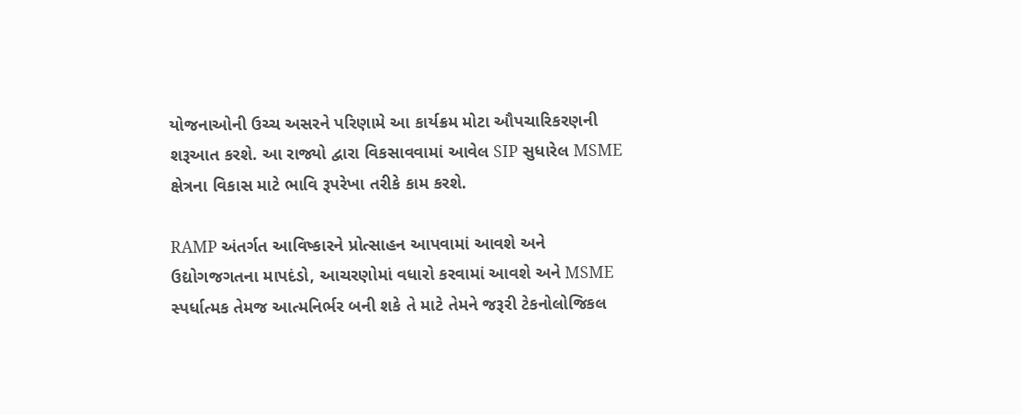યોજનાઓની ઉચ્ચ અસરને પરિણામે આ કાર્યક્રમ મોટા ઔપચારિકરણની શરૂઆત કરશે. આ રાજ્યો દ્વારા વિકસાવવામાં આવેલ SIP સુધારેલ MSME ક્ષેત્રના વિકાસ માટે ભાવિ રૂપરેખા તરીકે કામ કરશે.

RAMP અંતર્ગત આવિષ્કારને પ્રોત્સાહન આપવામાં આવશે અને ઉદ્યોગજગતના માપદંડો, આચરણોમાં વધારો કરવામાં આવશે અને MSME સ્પર્ધાત્મક તેમજ આત્મનિર્ભર બની શકે તે માટે તેમને જરૂરી ટેકનોલોજિકલ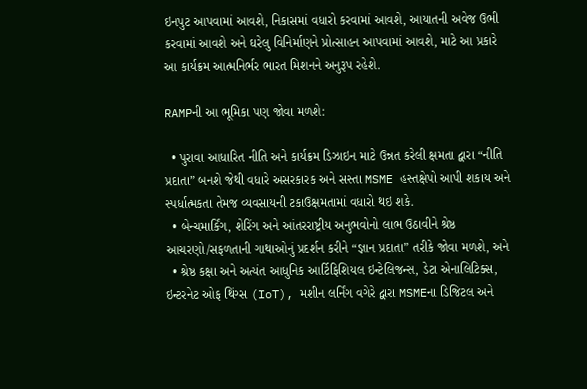ઇનપુટ આપવામાં આવશે, નિકાસમાં વધારો કરવામાં આવશે, આયાતની અવેજ ઉભી કરવામાં આવશે અને ઘરેલુ વિનિર્માણને પ્રોત્સાહન આપવામાં આવશે, માટે આ પ્રકારે આ કાર્યક્રમ આત્મનિર્ભર ભારત મિશનને અનુરૂપ રહેશે.

RAMPની આ ભૂમિકા પણ જોવા મળશે:

  • પુરાવા આધારિત નીતિ અને કાર્યક્રમ ડિઝાઇન માટે ઉન્નત કરેલી ક્ષમતા દ્વારા “નીતિ પ્રદાતા” બનશે જેથી વધારે અસરકારક અને સસ્તા MSME હસ્તક્ષેપો આપી શકાય અને સ્પર્ધાત્મકતા તેમજ વ્યવસાયની ટકાઉક્ષમતામાં વધારો થઇ શકે.
  • બેન્ચમાર્કિંગ, શેરિંગ અને આંતરરાષ્ટ્રીય અનુભવોનો લાભ ઉઠાવીને શ્રેષ્ઠ આચરણો/સફળતાની ગાથાઓનું પ્રદર્શન કરીને “જ્ઞાન પ્રદાતા” તરીકે જોવા મળશે, અને
  • શ્રેષ્ઠ કક્ષા અને અત્યંત આધુનિક આર્ટિફિશિયલ ઇન્ટેલિજન્સ, ડેટા એનાલિટિક્સ, ઇન્ટરનેટ ઓફ થિંગ્સ (IoT), મશીન લર્નિંગ વગેરે દ્વારા MSMEના ડિજિટલ અને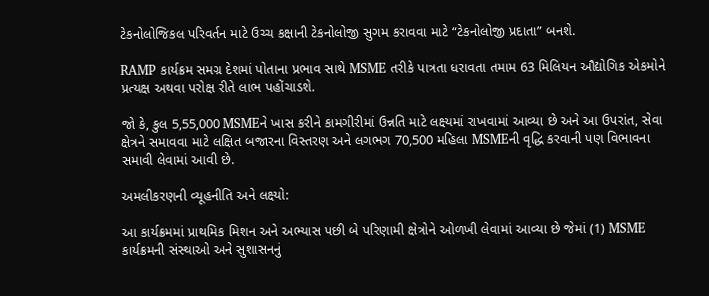ટેકનોલોજિકલ પરિવર્તન માટે ઉચ્ચ કક્ષાની ટેકનોલોજી સુગમ કરાવવા માટે “ટેકનોલોજી પ્રદાતા” બનશે.

RAMP કાર્યક્રમ સમગ્ર દેશમાં પોતાના પ્રભાવ સાથે MSME તરીકે પાત્રતા ધરાવતા તમામ 63 મિલિયન ઔદ્યોગિક એકમોને પ્રત્યક્ષ અથવા પરોક્ષ રીતે લાભ પહોંચાડશે.

જો કે, કુલ 5,55,000 MSMEને ખાસ કરીને કામગીરીમાં ઉન્નતિ માટે લક્ષ્યમાં રાખવામાં આવ્યા છે અને આ ઉપરાંત, સેવા ક્ષેત્રને સમાવવા માટે લક્ષિત બજારના વિસ્તરણ અને લગભગ 70,500 મહિલા MSMEની વૃદ્ધિ કરવાની પણ વિભાવના સમાવી લેવામાં આવી છે.

અમલીકરણની વ્યૂહનીતિ અને લક્ષ્યો:

આ કાર્યક્રમમાં પ્રાથમિક મિશન અને અભ્યાસ પછી બે પરિણામી ક્ષેત્રોને ઓળખી લેવામાં આવ્યા છે જેમાં (1) MSME કાર્યક્રમની સંસ્થાઓ અને સુશાસનનું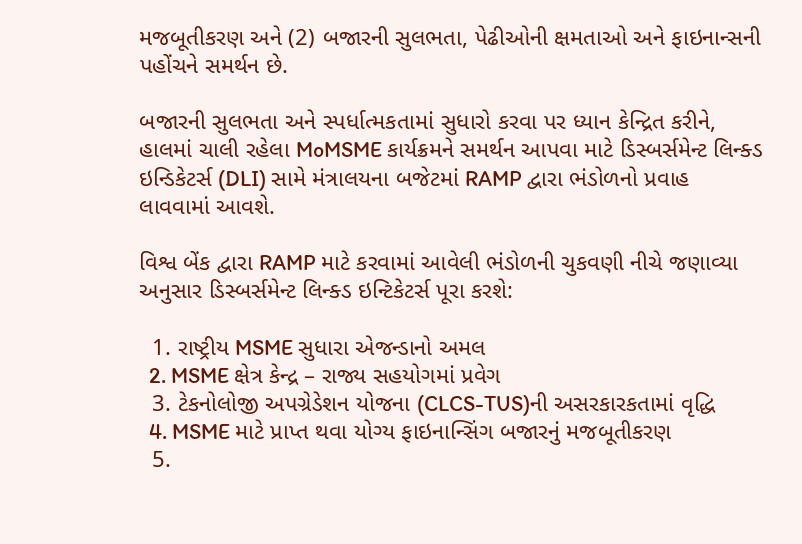મજબૂતીકરણ અને (2) બજારની સુલભતા, પેઢીઓની ક્ષમતાઓ અને ફાઇનાન્સની પહોંચને સમર્થન છે.

બજારની સુલભતા અને સ્પર્ધાત્મકતામાં સુધારો કરવા પર ધ્યાન કેન્દ્રિત કરીને, હાલમાં ચાલી રહેલા MoMSME કાર્યક્રમને સમર્થન આપવા માટે ડિસ્બર્સમેન્ટ લિન્ક્ડ ઇન્ડિકેટર્સ (DLI) સામે મંત્રાલયના બજેટમાં RAMP દ્વારા ભંડોળનો પ્રવાહ લાવવામાં આવશે.

વિશ્વ બેંક દ્વારા RAMP માટે કરવામાં આવેલી ભંડોળની ચુકવણી નીચે જણાવ્યા અનુસાર ડિસ્બર્સમેન્ટ લિન્ક્ડ ઇન્ટિકેટર્સ પૂરા કરશે:

  1. રાષ્ટ્રીય MSME સુધારા એજન્ડાનો અમલ
  2. MSME ક્ષેત્ર કેન્દ્ર – રાજ્ય સહયોગમાં પ્રવેગ
  3. ટેકનોલોજી અપગ્રેડેશન યોજના (CLCS-TUS)ની અસરકારકતામાં વૃદ્ધિ
  4. MSME માટે પ્રાપ્ત થવા યોગ્ય ફાઇનાન્સિંગ બજારનું મજબૂતીકરણ
  5.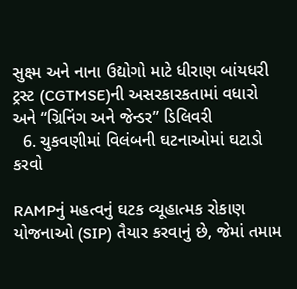સુક્ષ્મ અને નાના ઉદ્યોગો માટે ધીરાણ બાંયધરી ટ્રસ્ટ (CGTMSE)ની અસરકારકતામાં વધારો અને “ગ્રિનિંગ અને જેન્ડર” ડિલિવરી
  6. ચુકવણીમાં વિલંબની ઘટનાઓમાં ઘટાડો કરવો

RAMPનું મહત્વનું ઘટક વ્યૂહાત્મક રોકાણ યોજનાઓ (SIP) તૈયાર કરવાનું છે, જેમાં તમામ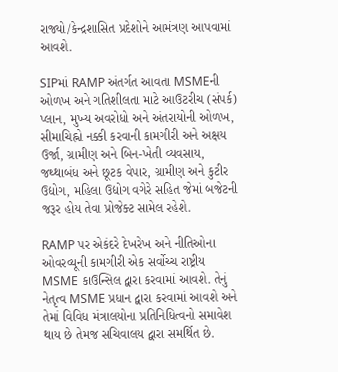રાજ્યો/કેન્દ્રશાસિત પ્રદેશોને આમંત્રણ આપવામાં આવશે.

SIPમાં RAMP અંતર્ગત આવતા MSMEની ઓળખ અને ગતિશીલતા માટે આઉટરીચ (સંપર્ક) પ્લાન, મુખ્ય અવરોધો અને અંતરાયોની ઓળખ, સીમાચિહ્નો નક્કી કરવાની કામગીરી અને અક્ષય ઉર્જા, ગ્રામીણ અને બિન-ખેતી વ્યવસાય, જથ્થાબંધ અને છૂટક વેપાર, ગ્રામીણ અને કુટીર ઉદ્યોગ, મહિલા ઉદ્યોગ વગેરે સહિત જેમાં બજેટની જરૂર હોય તેવા પ્રોજેક્ટ સામેલ રહેશે.

RAMP પર એકંદરે દેખરેખ અને નીતિઓના ઓવરવ્યૂની કામગીરી એક સર્વોચ્ચ રાષ્ટ્રીય MSME કાઉન્સિલ દ્વારા કરવામાં આવશે. તેનું નેતૃત્વ MSME પ્રધાન દ્વારા કરવામાં આવશે અને તેમાં વિવિધ મંત્રાલયોના પ્રતિનિધિત્વનો સમાવેશ થાય છે તેમજ સચિવાલય દ્વારા સમર્થિત છે.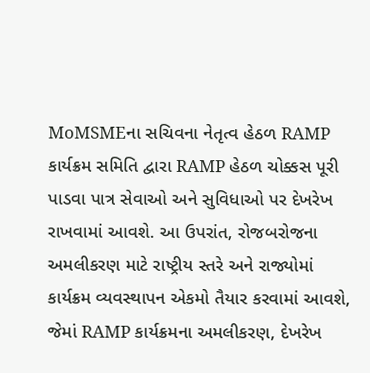MoMSMEના સચિવના નેતૃત્વ હેઠળ RAMP કાર્યક્રમ સમિતિ દ્વારા RAMP હેઠળ ચોક્કસ પૂરી પાડવા પાત્ર સેવાઓ અને સુવિધાઓ પર દેખરેખ રાખવામાં આવશે. આ ઉપરાંત, રોજબરોજના અમલીકરણ માટે રાષ્ટ્રીય સ્તરે અને રાજ્યોમાં કાર્યક્રમ વ્યવસ્થાપન એકમો તૈયાર કરવામાં આવશે, જેમાં RAMP કાર્યક્રમના અમલીકરણ, દેખરેખ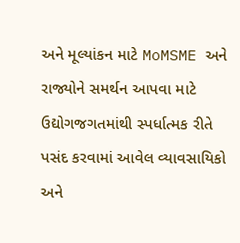અને મૂલ્યાંકન માટે MoMSME અને રાજ્યોને સમર્થન આપવા માટે ઉદ્યોગજગતમાંથી સ્પર્ધાત્મક રીતે પસંદ કરવામાં આવેલ વ્યાવસાયિકો અને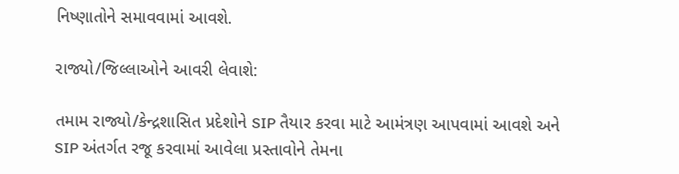નિષ્ણાતોને સમાવવામાં આવશે.

રાજ્યો/જિલ્લાઓને આવરી લેવાશે:

તમામ રાજ્યો/કેન્દ્રશાસિત પ્રદેશોને SIP તૈયાર કરવા માટે આમંત્રણ આપવામાં આવશે અને SIP અંતર્ગત રજૂ કરવામાં આવેલા પ્રસ્તાવોને તેમના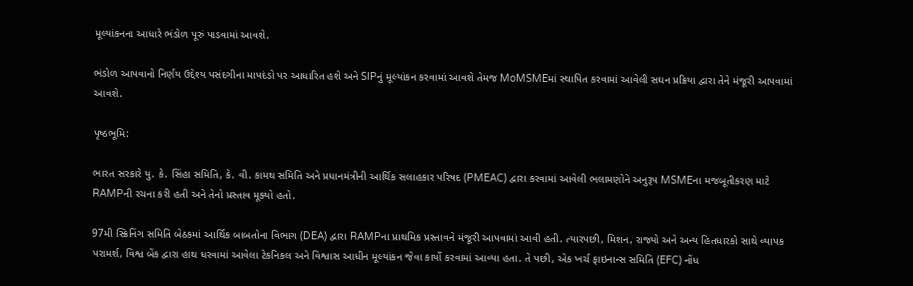મૂલ્યાંકનના આધારે ભંડોળ પૂરું પાડવામાં આવશે.

ભંડોળ આપવાનો નિર્ણય ઉદ્દેશ્ય પસંદગીના માપદંડો પર આધારિત હશે અને SIPનું મૂલ્યાંકન કરવામાં આવશે તેમજ MoMSMEમાં સ્થાપિત કરવામાં આવેલી સઘન પ્રક્રિયા દ્વારા તેને મંજૂરી આપવામાં આવશે.

પૃષ્ઠભૂમિ:

ભારત સરકારે યુ. કે. સિંહા સમિતિ, કે. વી. કામથ સમિતિ અને પ્રધાનમંત્રીની આર્થિક સલાહકાર પરિષદ (PMEAC) દ્વારા કરવામાં આવેલી ભલામણોને અનુરૂપ MSMEના મજબૂતીકરણ માટે RAMPની રચના કરી હતી અને તેનો પ્રસ્તાવ મૂક્યો હતો.

97મી સ્ક્રિનિંગ સમિતિ બેઠકમાં આર્થિક બાબતોના વિભાગ (DEA) દ્વારા RAMPના પ્રાથમિક પ્રસ્તાવને મંજૂરી આપવામાં આવી હતી. ત્યારપછી, મિશન, રાજ્યો અને અન્ય હિતધારકો સાથે વ્યાપક પરામર્શ, વિશ્વ બેંક દ્વારા હાથ ધરવામાં આવેલા ટેકનિકલ અને વિશ્વાસ આધીન મૂલ્યાંકન જેવા કાર્યો કરવામાં આવ્યા હતા. તે પછી, એક ખર્ચ ફાઇનાન્સ સમિતિ (EFC) નોંધ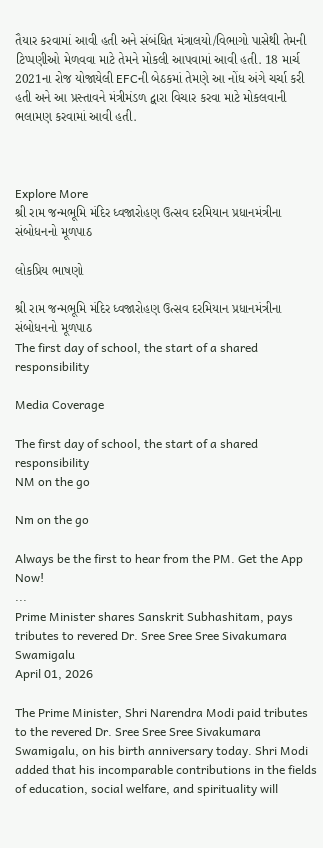તૈયાર કરવામાં આવી હતી અને સંબંધિત મંત્રાલયો/વિભાગો પાસેથી તેમની ટિપ્પણીઓ મેળવવા માટે તેમને મોકલી આપવામાં આવી હતી. 18 માર્ચ 2021ના રોજ યોજાયેલી EFCની બેઠકમાં તેમણે આ નોંધ અંગે ચર્ચા કરી હતી અને આ પ્રસ્તાવને મંત્રીમંડળ દ્વારા વિચાર કરવા માટે મોકલવાની ભલામણ કરવામાં આવી હતી.



Explore More
શ્રી રામ જન્મભૂમિ મંદિર ધ્વજારોહણ ઉત્સવ દરમિયાન પ્રધાનમંત્રીના સંબોધનનો મૂળપાઠ

લોકપ્રિય ભાષણો

શ્રી રામ જન્મભૂમિ મંદિર ધ્વજારોહણ ઉત્સવ દરમિયાન પ્રધાનમંત્રીના સંબોધનનો મૂળપાઠ
The first day of school, the start of a shared responsibility

Media Coverage

The first day of school, the start of a shared responsibility
NM on the go

Nm on the go

Always be the first to hear from the PM. Get the App Now!
...
Prime Minister shares Sanskrit Subhashitam, pays tributes to revered Dr. Sree Sree Sree Sivakumara Swamigalu
April 01, 2026

The Prime Minister, Shri Narendra Modi paid tributes to the revered Dr. Sree Sree Sree Sivakumara Swamigalu, on his birth anniversary today. Shri Modi added that his incomparable contributions in the fields of education, social welfare, and spirituality will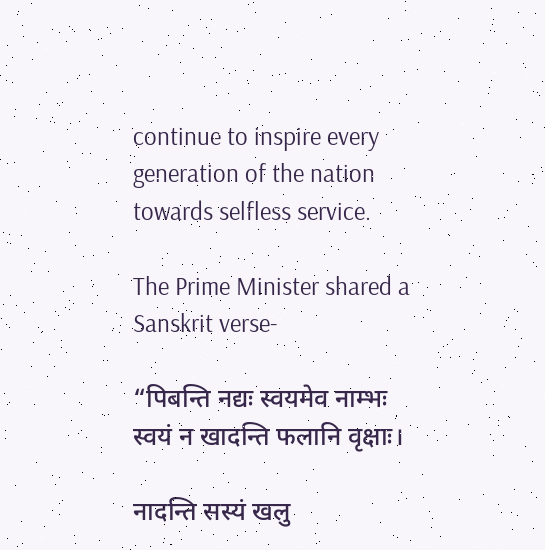continue to inspire every generation of the nation towards selfless service.

The Prime Minister shared a Sanskrit verse-

“पिबन्ति नद्यः स्वयमेव नाम्भः
स्वयं न खादन्ति फलानि वृक्षाः।

नादन्ति सस्यं खलु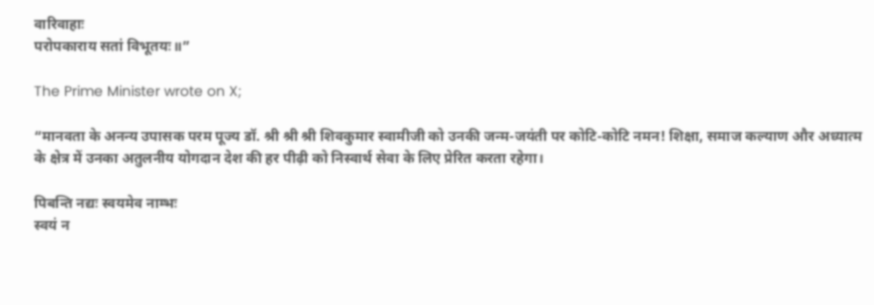वारिवाहाः
परोपकाराय सतां विभूतयः॥”

The Prime Minister wrote on X;

“मानवता के अनन्य उपासक परम पूज्य डॉ. श्री श्री श्री शिवकुमार स्वामीजी को उनकी जन्म-जयंती पर कोटि-कोटि नमन! शिक्षा, समाज कल्याण और अध्यात्म के क्षेत्र में उनका अतुलनीय योगदान देश की हर पीढ़ी को निस्वार्थ सेवा के लिए प्रेरित करता रहेगा।

पिबन्ति नद्यः स्वयमेव नाम्भः
स्वयं न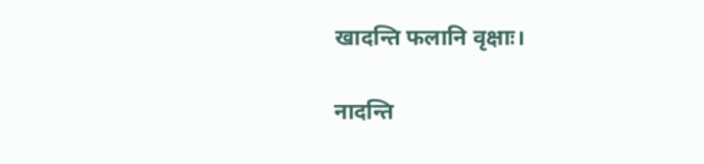खादन्ति फलानि वृक्षाः।

नादन्ति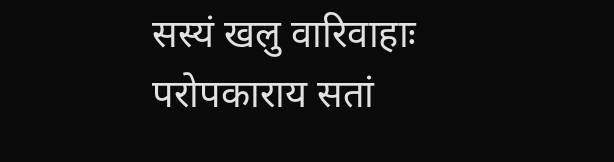सस्यं खलु वारिवाहाः
परोपकाराय सतां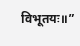विभूतयः॥”